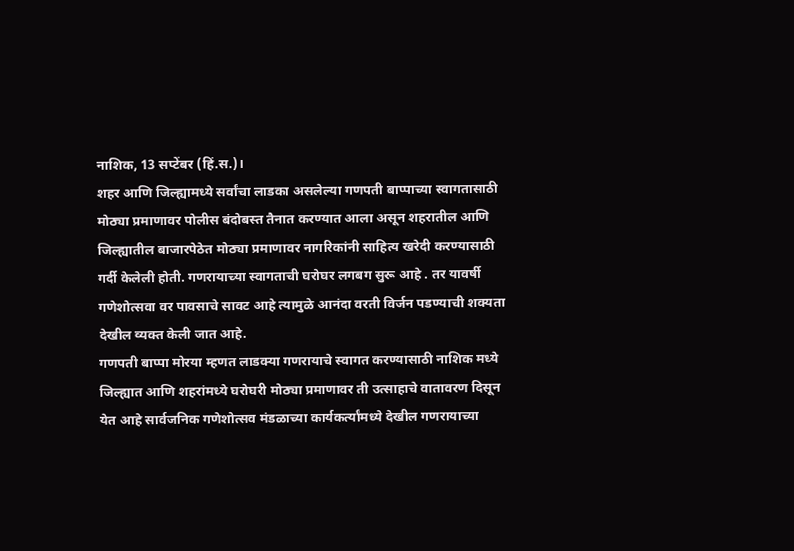नाशिक, 13 सप्टेंबर (हिं.स.)।
शहर आणि जिल्ह्यामध्ये सर्वांचा लाडका असलेल्या गणपती बाप्पाच्या स्वागतासाठी मोठ्या प्रमाणावर पोलीस बंदोबस्त तैनात करण्यात आला असून शहरातील आणि जिल्ह्यातील बाजारपेठेत मोठ्या प्रमाणावर नागरिकांनी साहित्य खरेदी करण्यासाठी गर्दी केलेली होती. गणरायाच्या स्वागताची घरोघर लगबग सुरू आहे . तर यावर्षी गणेशोत्सवा वर पावसाचे सावट आहे त्यामुळे आनंदा वरती विर्जन पडण्याची शक्यता देखील व्यक्त केली जात आहे.
गणपती बाप्पा मोरया म्हणत लाडक्या गणरायाचे स्वागत करण्यासाठी नाशिक मध्ये जिल्ह्यात आणि शहरांमध्ये घरोघरी मोठ्या प्रमाणावर ती उत्साहाचे वातावरण दिसून येत आहे सार्वजनिक गणेशोत्सव मंडळाच्या कार्यकर्त्यांमध्ये देखील गणरायाच्या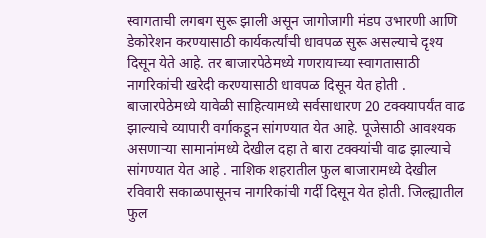स्वागताची लगबग सुरू झाली असून जागोजागी मंडप उभारणी आणि डेकोरेशन करण्यासाठी कार्यकर्त्यांची धावपळ सुरू असल्याचे दृश्य दिसून येते आहे. तर बाजारपेठेमध्ये गणरायाच्या स्वागतासाठी नागरिकांची खरेदी करण्यासाठी धावपळ दिसून येत होती . बाजारपेठेमध्ये यावेळी साहित्यामध्ये सर्वसाधारण 20 टक्क्यापर्यंत वाढ झाल्याचे व्यापारी वर्गाकडून सांगण्यात येत आहे. पूजेसाठी आवश्यक असणाऱ्या सामानांमध्ये देखील दहा ते बारा टक्क्यांची वाढ झाल्याचे सांगण्यात येत आहे . नाशिक शहरातील फुल बाजारामध्ये देखील रविवारी सकाळपासूनच नागरिकांची गर्दी दिसून येत होती. जिल्ह्यातील फुल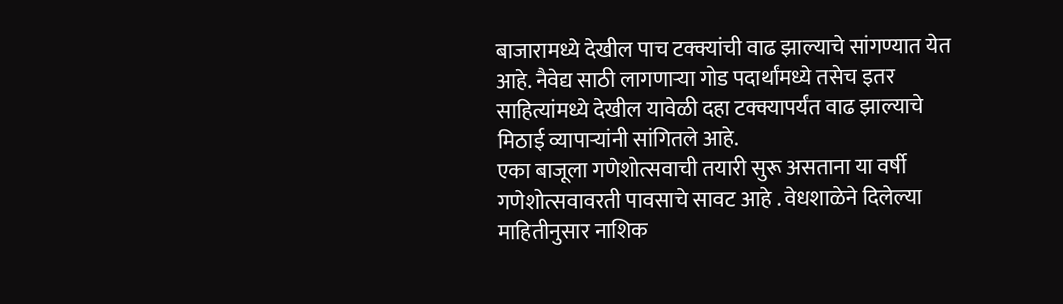बाजारामध्ये देखील पाच टक्क्यांची वाढ झाल्याचे सांगण्यात येत आहे. नैवेद्य साठी लागणाऱ्या गोड पदार्थांमध्ये तसेच इतर साहित्यांमध्ये देखील यावेळी दहा टक्क्यापर्यंत वाढ झाल्याचे मिठाई व्यापाऱ्यांनी सांगितले आहे.
एका बाजूला गणेशोत्सवाची तयारी सुरू असताना या वर्षी गणेशोत्सवावरती पावसाचे सावट आहे . वेधशाळेने दिलेल्या माहितीनुसार नाशिक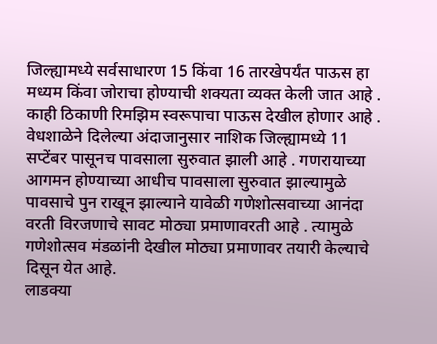जिल्ह्यामध्ये सर्वसाधारण 15 किंवा 16 तारखेपर्यंत पाऊस हा मध्यम किंवा जोराचा होण्याची शक्यता व्यक्त केली जात आहे . काही ठिकाणी रिमझिम स्वरूपाचा पाऊस देखील होणार आहे . वेधशाळेने दिलेल्या अंदाजानुसार नाशिक जिल्ह्यामध्ये 11 सप्टेंबर पासूनच पावसाला सुरुवात झाली आहे . गणरायाच्या आगमन होण्याच्या आधीच पावसाला सुरुवात झाल्यामुळे पावसाचे पुन राखून झाल्याने यावेळी गणेशोत्सवाच्या आनंदा वरती विरजणाचे सावट मोठ्या प्रमाणावरती आहे . त्यामुळे गणेशोत्सव मंडळांनी देखील मोठ्या प्रमाणावर तयारी केल्याचे दिसून येत आहे.
लाडक्या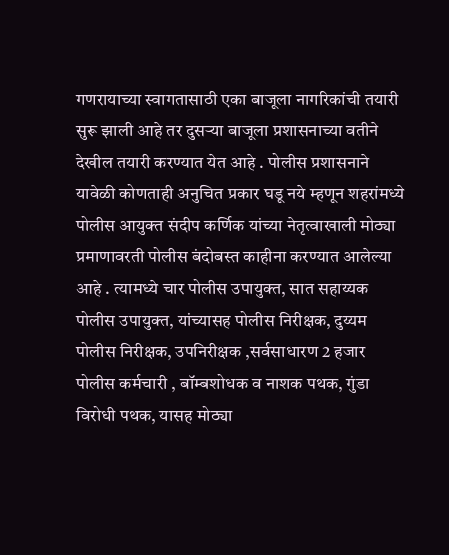गणरायाच्या स्वागतासाठी एका बाजूला नागरिकांची तयारी सुरू झाली आहे तर दुसऱ्या बाजूला प्रशासनाच्या वतीने देखील तयारी करण्यात येत आहे . पोलीस प्रशासनाने यावेळी कोणताही अनुचित प्रकार घडू नये म्हणून शहरांमध्ये पोलीस आयुक्त संदीप कर्णिक यांच्या नेतृत्वाखाली मोठ्या प्रमाणावरती पोलीस बंदोबस्त काहीना करण्यात आलेल्या आहे . त्यामध्ये चार पोलीस उपायुक्त, सात सहाय्यक पोलीस उपायुक्त, यांच्यासह पोलीस निरीक्षक, दुय्यम पोलीस निरीक्षक, उपनिरीक्षक ,सर्वसाधारण 2 हजार पोलीस कर्मचारी , बॉम्बशोधक व नाशक पथक, गुंडा विरोधी पथक, यासह मोठ्या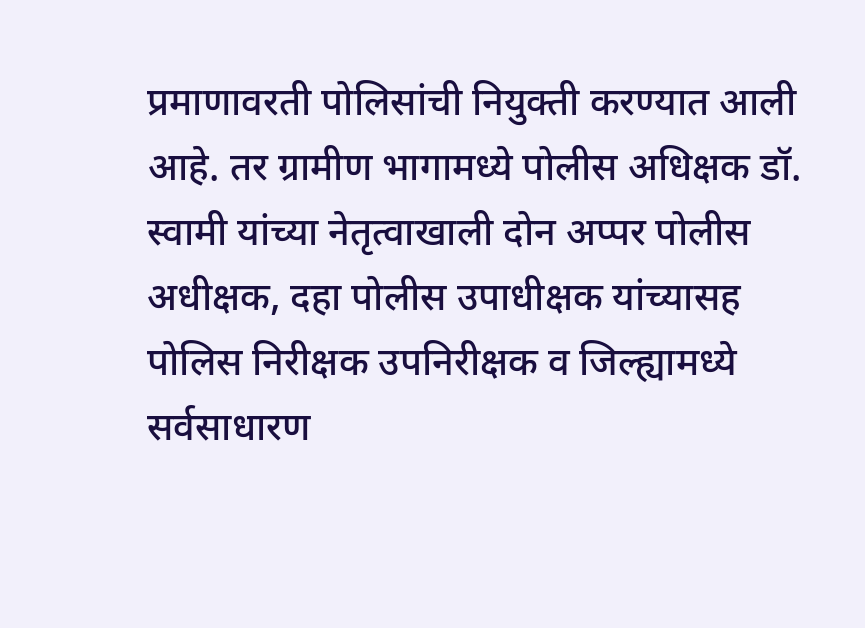प्रमाणावरती पोलिसांची नियुक्ती करण्यात आली आहे. तर ग्रामीण भागामध्ये पोलीस अधिक्षक डॉ. स्वामी यांच्या नेतृत्वाखाली दोन अप्पर पोलीस अधीक्षक, दहा पोलीस उपाधीक्षक यांच्यासह पोलिस निरीक्षक उपनिरीक्षक व जिल्ह्यामध्ये सर्वसाधारण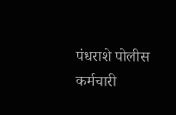पंधराशे पोलीस कर्मचारी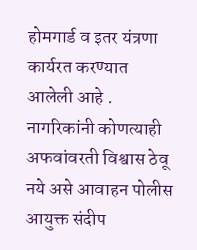होमगार्ड व इतर यंत्रणा कार्यरत करण्यात आलेली आहे . नागरिकांनी कोणत्याही अफवांवरती विश्वास ठेवू नये असे आवाहन पोलीस आयुक्त संदीप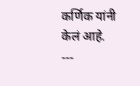कर्णिक यांनी केलं आहे.
---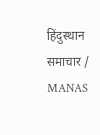हिंदुस्थान समाचार / MANAS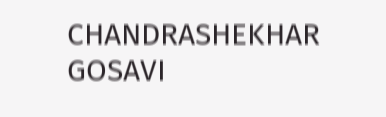CHANDRASHEKHAR GOSAVI